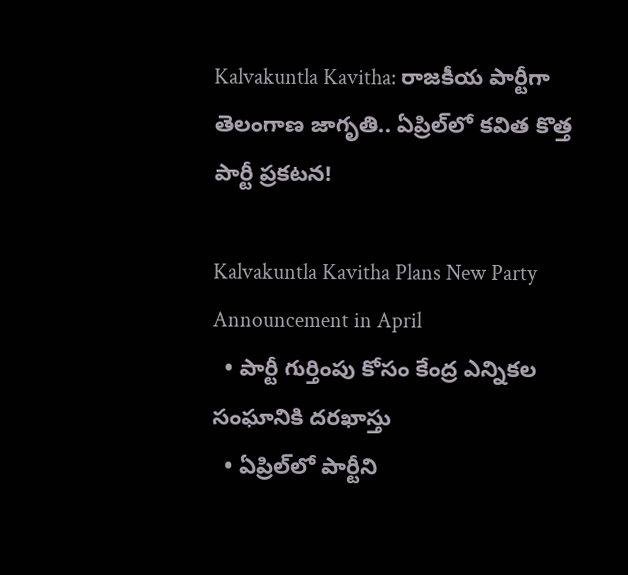Kalvakuntla Kavitha: రాజకీయ పార్టీగా తెలంగాణ జాగృతి.. ఏప్రిల్‌లో కవిత కొత్త పార్టీ ప్రకటన!

Kalvakuntla Kavitha Plans New Party Announcement in April
  • పార్టీ గుర్తింపు కోసం కేంద్ర ఎన్నికల సంఘానికి దరఖాస్తు
  • ఏప్రిల్‌లో పార్టీని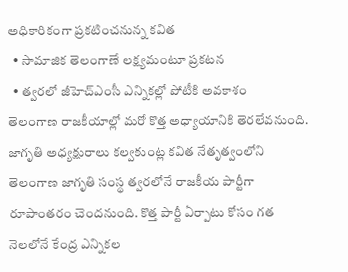అధికారికంగా ప్రకటించనున్న కవిత
  • సామాజిక తెలంగాణే లక్ష్యమంటూ ప్రకటన
  • త్వరలో జీహెచ్‌ఎంసీ ఎన్నికల్లో పోటీకి అవకాశం
తెలంగాణ రాజకీయాల్లో మరో కొత్త అధ్యాయానికి తెరలేవనుంది. జాగ‌ృతి అధ్యక్షురాలు కల్వకుంట్ల కవిత నేతృత్వంలోని తెలంగాణ జాగృతి సంస్థ త్వరలోనే రాజకీయ పార్టీగా రూపాంతరం చెందనుంది. కొత్త పార్టీ ఏర్పాటు కోసం గత నెలలోనే కేంద్ర ఎన్నికల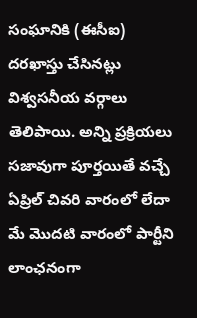సంఘానికి (ఈసీఐ) దరఖాస్తు చేసినట్లు విశ్వసనీయ వర్గాలు తెలిపాయి. అన్ని ప్రక్రియలు సజావుగా పూర్తయితే వచ్చే ఏప్రిల్ చివరి వారంలో లేదా మే మొదటి వారంలో పార్టీని లాంఛనంగా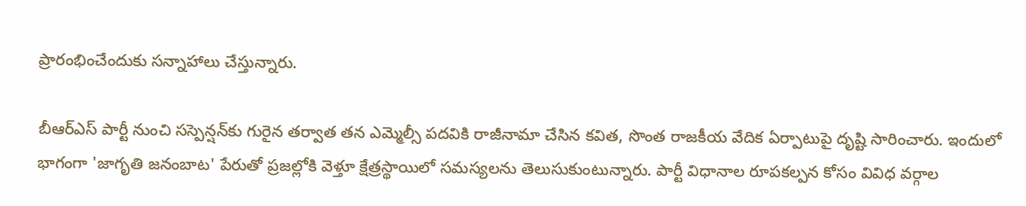ప్రారంభించేందుకు సన్నాహాలు చేస్తున్నారు.

బీఆర్ఎస్ పార్టీ నుంచి సస్పెన్షన్‌కు గురైన తర్వాత తన ఎమ్మెల్సీ పదవికి రాజీనామా చేసిన కవిత, సొంత రాజకీయ వేదిక ఏర్పాటుపై దృష్టి సారించారు. ఇందులో భాగంగా 'జాగృతి జనంబాట' పేరుతో ప్రజల్లోకి వెళ్తూ క్షేత్రస్థాయిలో సమస్యలను తెలుసుకుంటున్నారు. పార్టీ విధానాల రూపకల్పన కోసం వివిధ వర్గాల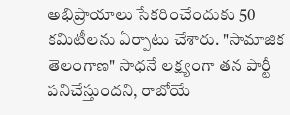అభిప్రాయాలు సేకరించేందుకు 50 కమిటీలను ఏర్పాటు చేశారు. "సామాజిక తెలంగాణ" సాధనే లక్ష్యంగా తన పార్టీ పనిచేస్తుందని, రాబోయే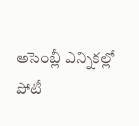అసెంబ్లీ ఎన్నికల్లో పోటీ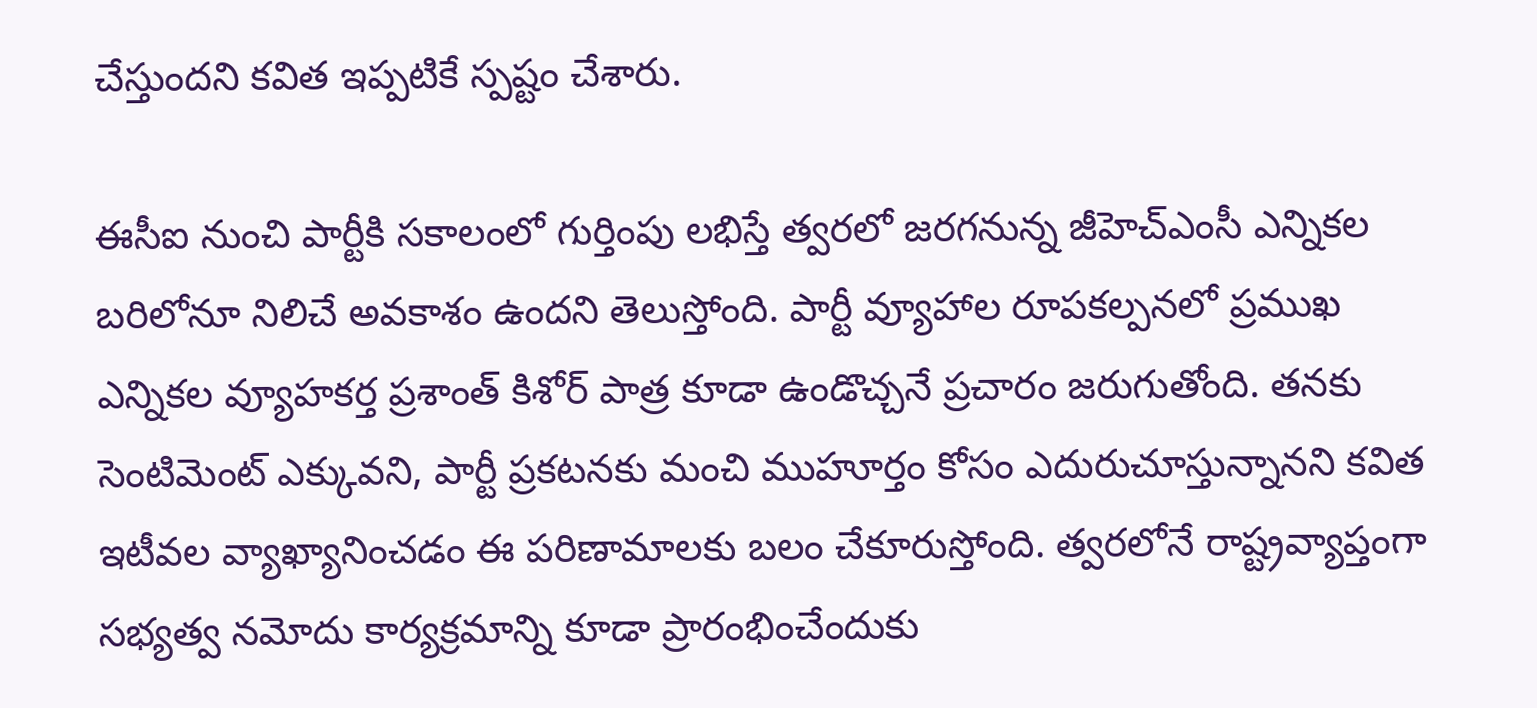చేస్తుందని కవిత ఇప్పటికే స్పష్టం చేశారు.

ఈసీఐ నుంచి పార్టీకి సకాలంలో గుర్తింపు లభిస్తే త్వరలో జరగనున్న జీహెచ్‌ఎంసీ ఎన్నికల బరిలోనూ నిలిచే అవకాశం ఉందని తెలుస్తోంది. పార్టీ వ్యూహాల రూపకల్పనలో ప్రముఖ ఎన్నికల వ్యూహకర్త ప్రశాంత్ కిశోర్ పాత్ర కూడా ఉండొచ్చనే ప్రచారం జరుగుతోంది. తనకు సెంటిమెంట్ ఎక్కువని, పార్టీ ప్రకటనకు మంచి ముహూర్తం కోసం ఎదురుచూస్తున్నానని కవిత ఇటీవల వ్యాఖ్యానించడం ఈ పరిణామాలకు బలం చేకూరుస్తోంది. త్వరలోనే రాష్ట్రవ్యాప్తంగా సభ్యత్వ నమోదు కార్యక్రమాన్ని కూడా ప్రారంభించేందుకు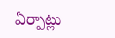ఏర్పాట్లు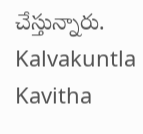చేస్తున్నారు.
Kalvakuntla Kavitha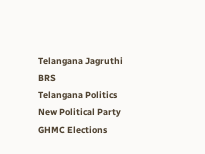Telangana Jagruthi
BRS
Telangana Politics
New Political Party
GHMC Elections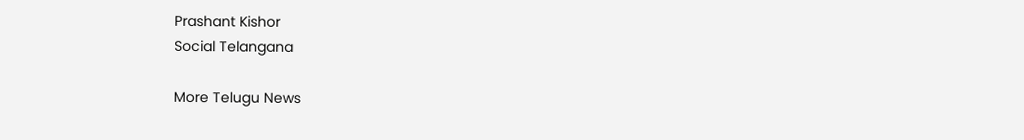Prashant Kishor
Social Telangana

More Telugu News